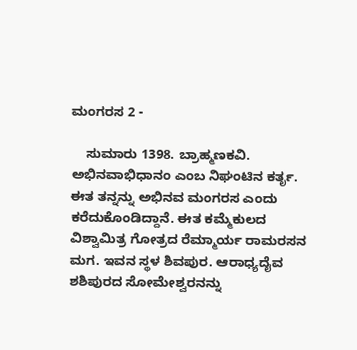ಮಂಗರಸ 2 -

    ಸುಮಾರು 1398. ಬ್ರಾಹ್ಮಣಕವಿ. ಅಭಿನವಾಭಿಧಾನಂ ಎಂಬ ನಿಘಂಟಿನ ಕರ್ತೃ. ಈತ ತನ್ನನ್ನು ಅಭಿನವ ಮಂಗರಸ ಎಂದು ಕರೆದುಕೊಂಡಿದ್ದಾನೆ. ಈತ ಕಮ್ಮೆಕುಲದ ವಿಶ್ವಾಮಿತ್ರ ಗೋತ್ರದ ರೆಮ್ಮಾರ್ಯ ರಾಮರಸನ ಮಗ. ಇವನ ಸ್ಥಳ ಶಿವಪುರ. ಆರಾಧ್ಯದೈವ ಶಶಿಪುರದ ಸೋಮೇಶ್ವರನನ್ನು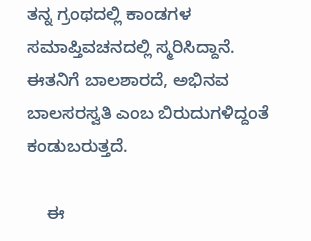ತನ್ನ ಗ್ರಂಥದಲ್ಲಿ ಕಾಂಡಗಳ ಸಮಾಪ್ತಿವಚನದಲ್ಲಿ ಸ್ಮರಿಸಿದ್ದಾನೆ. ಈತನಿಗೆ ಬಾಲಶಾರದೆ, ಅಭಿನವ ಬಾಲಸರಸ್ವತಿ ಎಂಬ ಬಿರುದುಗಳಿದ್ದಂತೆ ಕಂಡುಬರುತ್ತದೆ.

    ಈ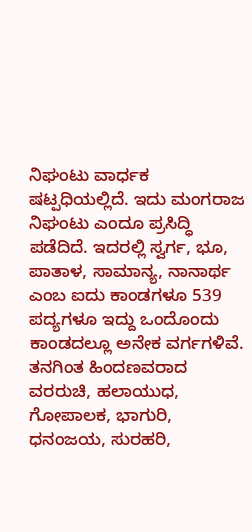ನಿಘಂಟು ವಾರ್ಧಕ ಷಟ್ಪಧಿಯಲ್ಲಿದೆ. ಇದು ಮಂಗರಾಜ ನಿಘಂಟು ಎಂದೂ ಪ್ರಸಿದ್ಧಿ ಪಡೆದಿದೆ. ಇದರಲ್ಲಿ ಸ್ವರ್ಗ, ಭೂ, ಪಾತಾಳ, ಸಾಮಾನ್ಯ, ನಾನಾರ್ಥ ಎಂಬ ಐದು ಕಾಂಡಗಳೂ 539 ಪದ್ಯಗಳೂ ಇದ್ದು ಒಂದೊಂದು ಕಾಂಡದಲ್ಲೂ ಅನೇಕ ವರ್ಗಗಳಿವೆ. ತನಗಿಂತ ಹಿಂದಣವರಾದ ವರರುಚಿ, ಹಲಾಯುಧ, ಗೋಪಾಲಕ, ಭಾಗುರಿ, ಧನಂಜಯ, ಸುರಹರಿ,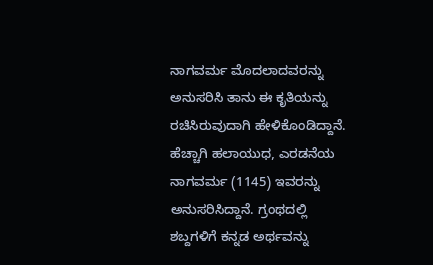ನಾಗವರ್ಮ ಮೊದಲಾದವರನ್ನು ಅನುಸರಿಸಿ ತಾನು ಈ ಕೃತಿಯನ್ನು ರಚಿಸಿರುವುದಾಗಿ ಹೇಳಿಕೊಂಡಿದ್ದಾನೆ. ಹೆಚ್ಚಾಗಿ ಹಲಾಯುಧ, ಎರಡನೆಯ ನಾಗವರ್ಮ (1145) ಇವರನ್ನು ಅನುಸರಿಸಿದ್ದಾನೆ. ಗ್ರಂಥದಲ್ಲಿ ಶಬ್ದಗಳಿಗೆ ಕನ್ನಡ ಅರ್ಥವನ್ನು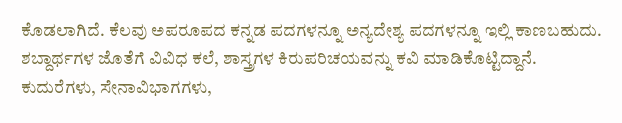ಕೊಡಲಾಗಿದೆ. ಕೆಲವು ಅಪರೂಪದ ಕನ್ನಡ ಪದಗಳನ್ನೂ ಅನ್ಯದೇಶ್ಯ ಪದಗಳನ್ನೂ ಇಲ್ಲಿ ಕಾಣಬಹುದು. ಶಬ್ದಾರ್ಥಗಳ ಜೊತೆಗೆ ವಿವಿಧ ಕಲೆ, ಶಾಸ್ತ್ರಗಳ ಕಿರುಪರಿಚಯವನ್ನು ಕವಿ ಮಾಡಿಕೊಟ್ಟಿದ್ದಾನೆ. ಕುದುರೆಗಳು, ಸೇನಾವಿಭಾಗಗಳು,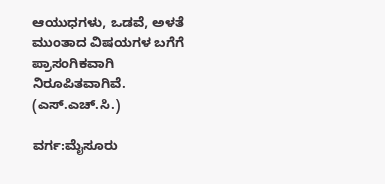ಆಯುಧಗಳು, ಒಡವೆ, ಅಳತೆ ಮುಂತಾದ ವಿಷಯಗಳ ಬಗೆಗೆ ಪ್ರಾಸಂಗಿಕವಾಗಿ ನಿರೂಪಿತವಾಗಿವೆ.                                                      (ಎಸ್.ಎಚ್.ಸಿ.)

ವರ್ಗ:ಮೈಸೂರು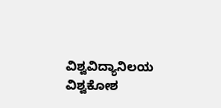ವಿಶ್ವವಿದ್ಯಾನಿಲಯ ವಿಶ್ವಕೋಶ